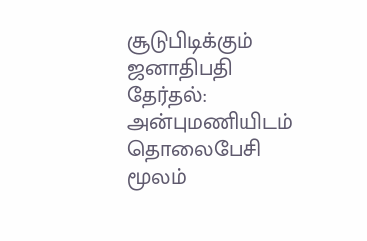சூடுபிடிக்கும் ஜனாதிபதி தேர்தல்: அன்புமணியிடம் தொலைபேசி மூலம்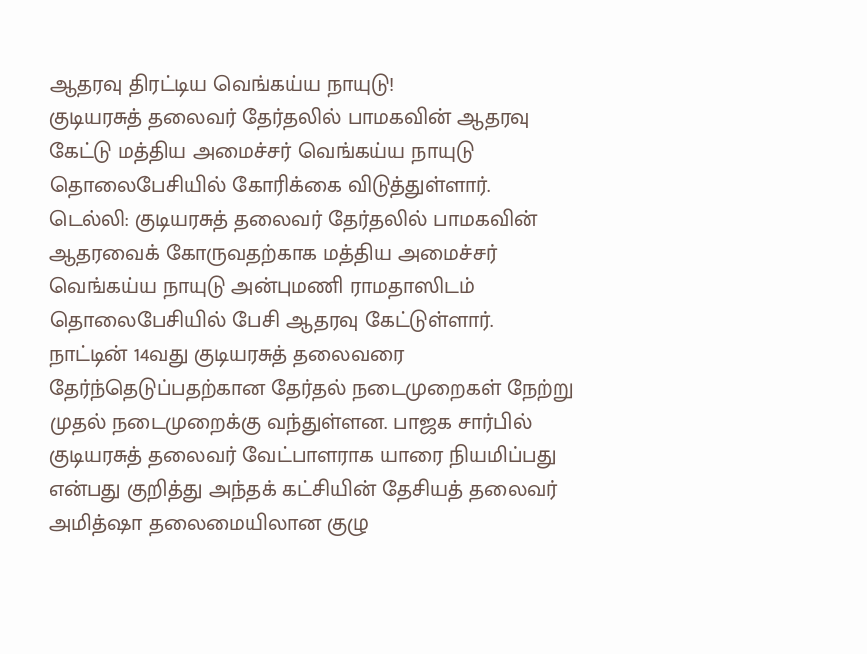ஆதரவு திரட்டிய வெங்கய்ய நாயுடு!
குடியரசுத் தலைவர் தேர்தலில் பாமகவின் ஆதரவு கேட்டு மத்திய அமைச்சர் வெங்கய்ய நாயுடு தொலைபேசியில் கோரிக்கை விடுத்துள்ளார்.
டெல்லி: குடியரசுத் தலைவர் தேர்தலில் பாமகவின் ஆதரவைக் கோருவதற்காக மத்திய அமைச்சர் வெங்கய்ய நாயுடு அன்புமணி ராமதாஸிடம் தொலைபேசியில் பேசி ஆதரவு கேட்டுள்ளார்.
நாட்டின் 14வது குடியரசுத் தலைவரை தேர்ந்தெடுப்பதற்கான தேர்தல் நடைமுறைகள் நேற்று முதல் நடைமுறைக்கு வந்துள்ளன. பாஜக சார்பில் குடியரசுத் தலைவர் வேட்பாளராக யாரை நியமிப்பது என்பது குறித்து அந்தக் கட்சியின் தேசியத் தலைவர் அமித்ஷா தலைமையிலான குழு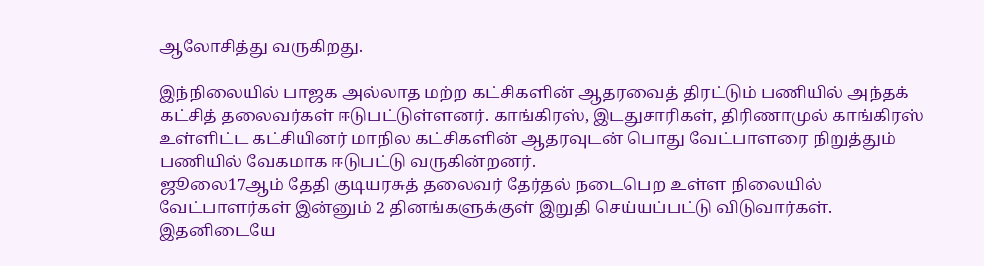ஆலோசித்து வருகிறது.

இந்நிலையில் பாஜக அல்லாத மற்ற கட்சிகளின் ஆதரவைத் திரட்டும் பணியில் அந்தக் கட்சித் தலைவர்கள் ஈடுபட்டுள்ளனர். காங்கிரஸ், இடதுசாரிகள், திரிணாமுல் காங்கிரஸ் உள்ளிட்ட கட்சியினர் மாநில கட்சிகளின் ஆதரவுடன் பொது வேட்பாளரை நிறுத்தும் பணியில் வேகமாக ஈடுபட்டு வருகின்றனர்.
ஜூலை17ஆம் தேதி குடியரசுத் தலைவர் தேர்தல் நடைபெற உள்ள நிலையில் வேட்பாளர்கள் இன்னும் 2 தினங்களுக்குள் இறுதி செய்யப்பட்டு விடுவார்கள்.
இதனிடையே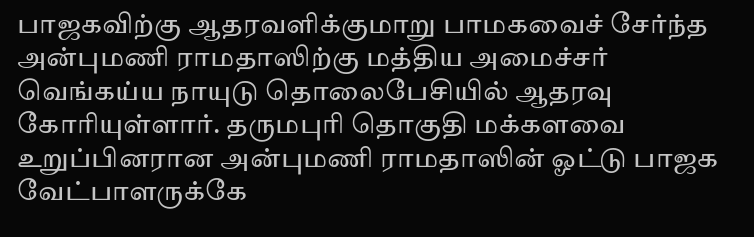பாஜகவிற்கு ஆதரவளிக்குமாறு பாமகவைச் சேர்ந்த அன்புமணி ராமதாஸிற்கு மத்திய அமைச்சர் வெங்கய்ய நாயுடு தொலைபேசியில் ஆதரவு கோரியுள்ளார். தருமபுரி தொகுதி மக்களவை உறுப்பினரான அன்புமணி ராமதாஸின் ஓட்டு பாஜக வேட்பாளருக்கே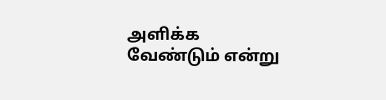அளிக்க வேண்டும் என்று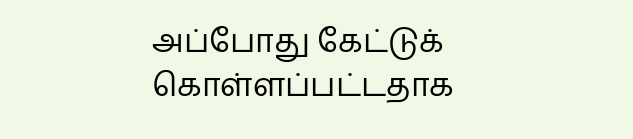அப்போது கேட்டுக் கொள்ளப்பட்டதாக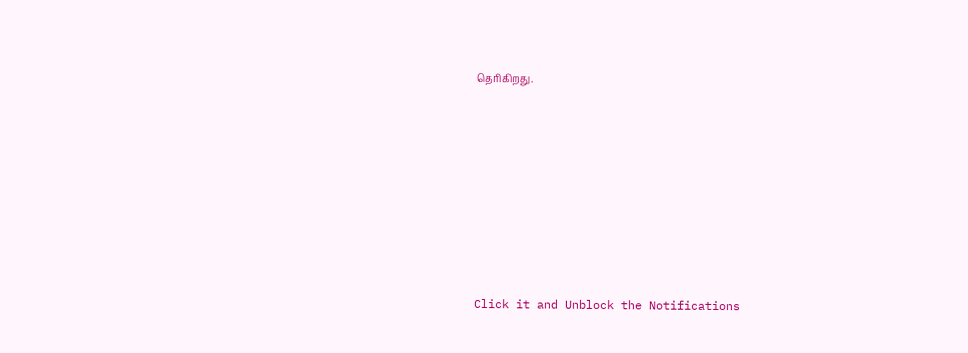தெரிகிறது.












Click it and Unblock the Notifications